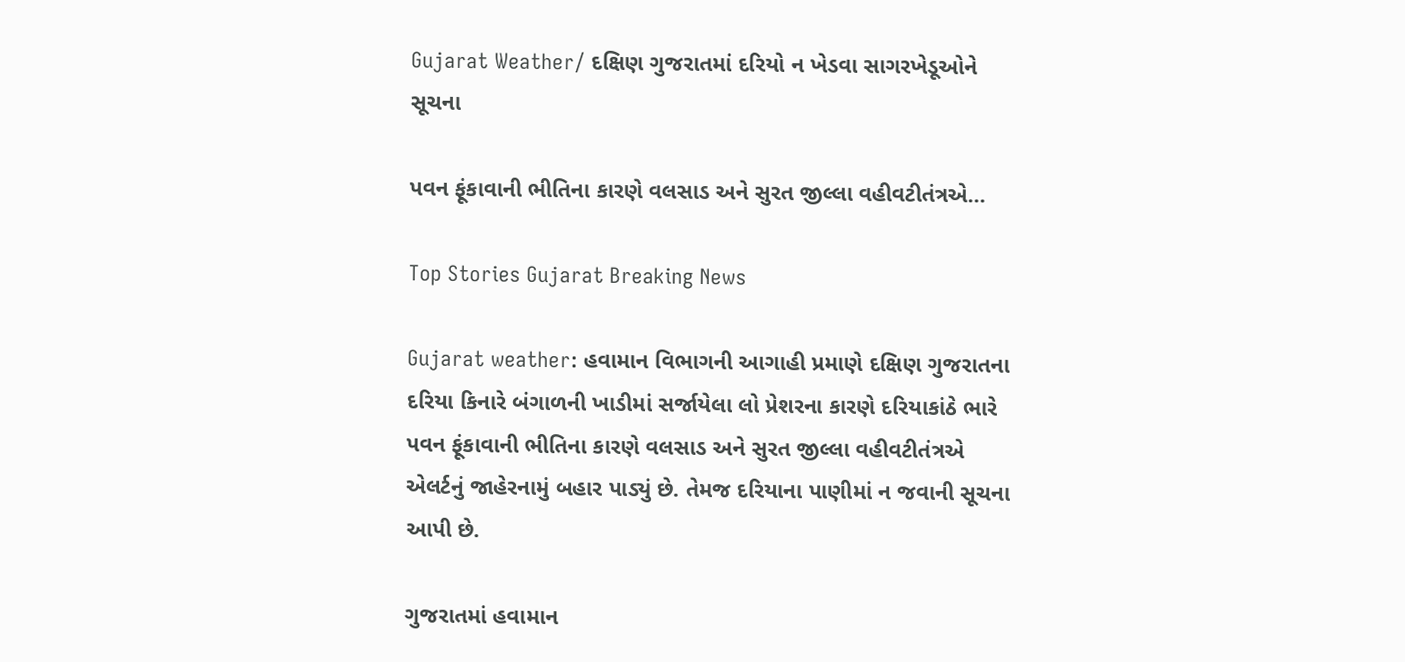Gujarat Weather/ દક્ષિણ ગુજરાતમાં દરિયો ન ખેડવા સાગરખેડૂઓને સૂચના

પવન ફૂંકાવાની ભીતિના કારણે વલસાડ અને સુરત જીલ્લા વહીવટીતંત્રએ…

Top Stories Gujarat Breaking News

Gujarat weather: હવામાન વિભાગની આગાહી પ્રમાણે દક્ષિણ ગુજરાતના દરિયા કિનારે બંગાળની ખાડીમાં સર્જાયેલા લો પ્રેશરના કારણે દરિયાકાંઠે ભારે પવન ફૂંકાવાની ભીતિના કારણે વલસાડ અને સુરત જીલ્લા વહીવટીતંત્રએ એલર્ટનું જાહેરનામું બહાર પાડ્યું છે. તેમજ દરિયાના પાણીમાં ન જવાની સૂચના આપી છે.

ગુજરાતમાં હવામાન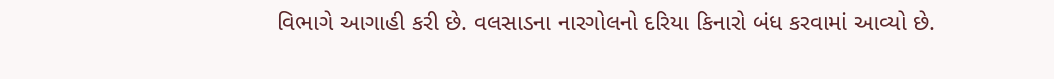વિભાગે આગાહી કરી છે. વલસાડના નારગોલનો દરિયા કિનારો બંધ કરવામાં આવ્યો છે.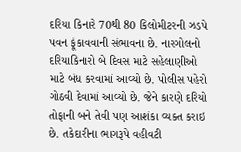દરિયા કિનારે 70થી 80 કિલોમીટરની ઝડપે પવન ફૂંકાવવાની સંભાવના છે. નારગોલનો દરિયાકિનારો બે દિવસ માટે સહેલાણીઓ માટે બંધ કરવામાં આવ્યો છે. પોલીસ પહેરો ગોઠવી દેવામાં આવ્યો છે. જેને કારણે દરિયો તોફાની બને તેવી પણ આશંકા વ્યક્ત કરાઇ છે. તકેદારીના ભાગરૂપે વહીવટી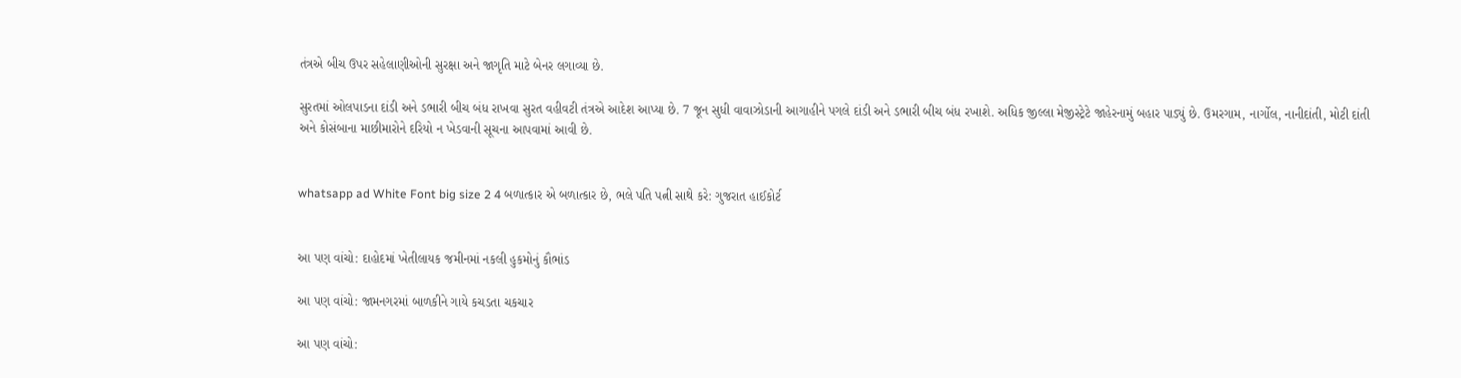તંત્રએ બીચ ઉપર સહેલાણીઓની સુરક્ષા અને જાગૃતિ માટે બેનર લગાવ્યા છે.

સુરતમાં ઓલપાડના દાંડી અને ડભારી બીચ બંધ રાખવા સુરત વહીવટી તંત્રએ આદેશ આપ્યા છે. 7 જૂન સુધી વાવાઝોડાની આગાહીને પગલે દાંડી અને ડભારી બીચ બંધ રખાશે. અધિક જીલ્લા મેજીસ્ટ્રેટે જાહેરનામું બહાર પાડ્યું છે. ઉમરગામ, નાર્ગોલ, નાનીદાંતી, મોટી દાંતી અને કોસંબાના માછીમારોને દરિયો ન ખેડવાની સૂચના આપવામાં આવી છે.


whatsapp ad White Font big size 2 4 બળાત્કાર એ બળાત્કાર છે, ભલે પતિ પત્ની સાથે કરે: ગુજરાત હાઈકોર્ટ


આ પણ વાંચો: દાહોદમાં ખેતીલાયક જમીનમાં નકલી હુકમોનું કૌભાંડ

આ પણ વાંચો: જામનગરમાં બાળકીને ગાયે કચડતા ચકચાર

આ પણ વાંચો: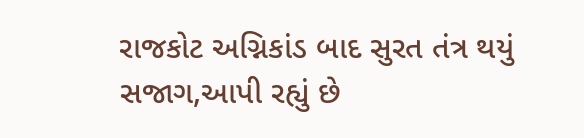રાજકોટ અગ્નિકાંડ બાદ સુરત તંત્ર થયું સજાગ,આપી રહ્યું છે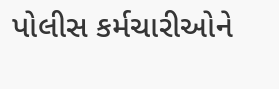પોલીસ કર્મચારીઓને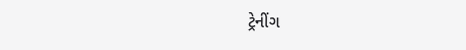ટ્રેનીંગ